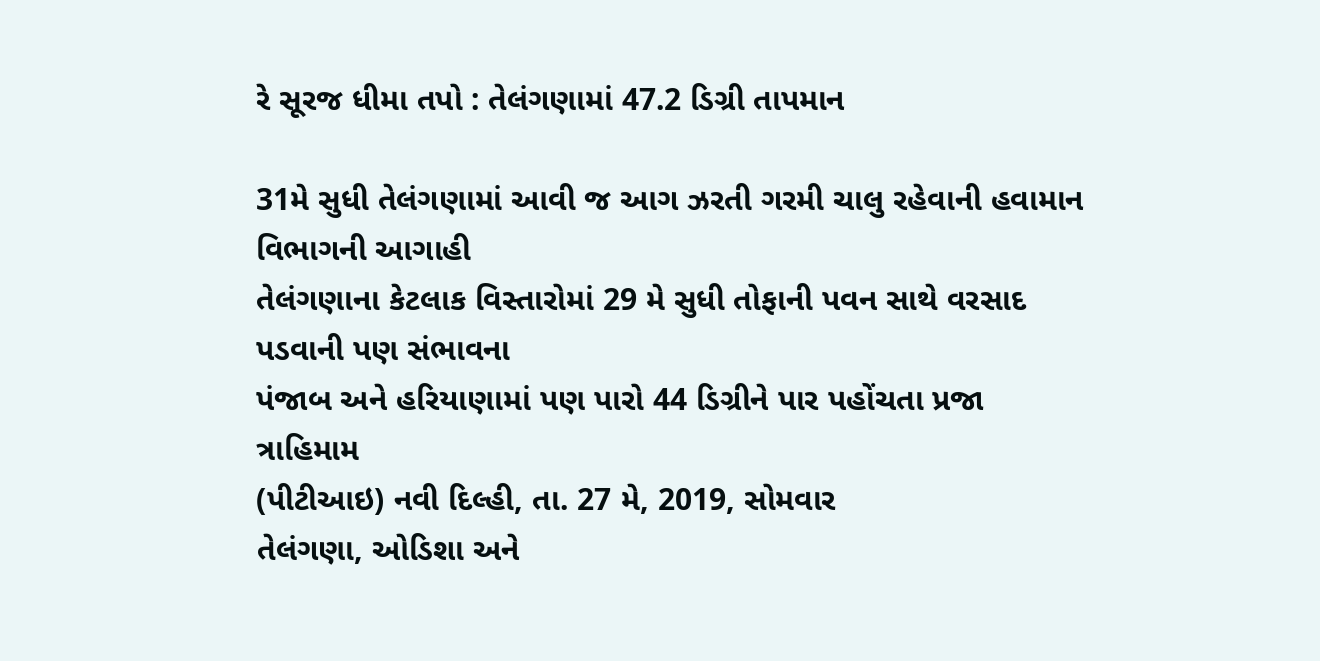રે સૂરજ ધીમા તપો : તેલંગણામાં 47.2 ડિગ્રી તાપમાન

31મે સુધી તેલંગણામાં આવી જ આગ ઝરતી ગરમી ચાલુ રહેવાની હવામાન વિભાગની આગાહી
તેલંગણાના કેટલાક વિસ્તારોમાં 29 મે સુધી તોફાની પવન સાથે વરસાદ પડવાની પણ સંભાવના
પંજાબ અને હરિયાણામાં પણ પારો 44 ડિગ્રીને પાર પહોંચતા પ્રજા ત્રાહિમામ
(પીટીઆઇ) નવી દિલ્હી, તા. 27 મે, 2019, સોમવાર
તેલંગણા, ઓડિશા અને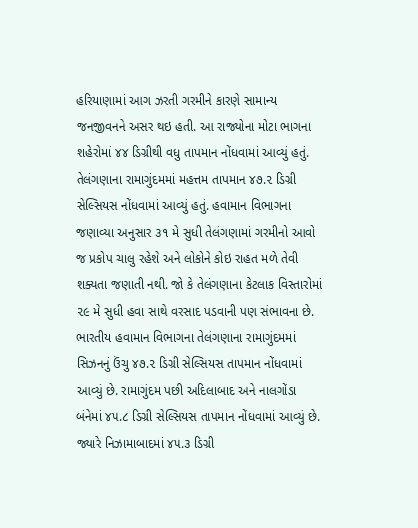હરિયાણામાં આગ ઝરતી ગરમીને કારણે સામાન્ય જનજીવનને અસર થઇ હતી. આ રાજ્યોના મોટા ભાગના શહેરોમાં ૪૪ ડિગ્રીથી વધુ તાપમાન નોંધવામાં આવ્યું હતું.
તેલંગણાના રામાગુંદમમાં મહત્તમ તાપમાન ૪૭.૨ ડિગ્રી સેલ્સિયસ નોંધવામાં આવ્યું હતું. હવામાન વિભાગના જણાવ્યા અનુસાર ૩૧ મે સુધી તેલંગણામાં ગરમીનો આવો જ પ્રકોપ ચાલુ રહેશે અને લોકોને કોઇ રાહત મળે તેવી શક્યતા જણાતી નથી. જો કે તેલંગણાના કેટલાક વિસ્તારોમાં ૨૯ મે સુધી હવા સાથે વરસાદ પડવાની પણ સંભાવના છે.
ભારતીય હવામાન વિભાગના તેલંગણાના રામાગુંદમમાં સિઝનનું ઉંચુ ૪૭.૨ ડિગ્રી સેલ્સિયસ તાપમાન નોંધવામાં આવ્યું છે. રામાગુંદમ પછી અદિલાબાદ અને નાલગોંડા બંનેમાં ૪૫.૮ ડિગ્રી સેલ્સિયસ તાપમાન નોંધવામાં આવ્યું છે. જ્યારે નિઝામાબાદમાં ૪૫.૩ ડિગ્રી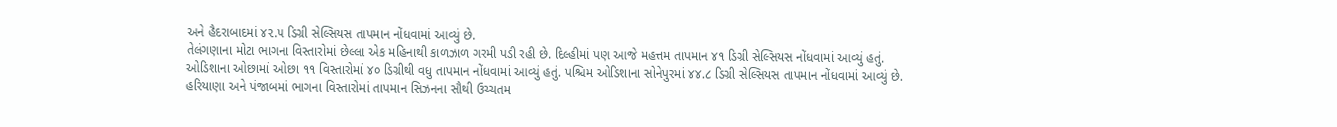અને હૈદરાબાદમાં ૪૨.૫ ડિગ્રી સેલ્સિયસ તાપમાન નોંધવામાં આવ્યું છે.
તેલંગણાના મોટા ભાગના વિસ્તારોમાં છેલ્લા એક મહિનાથી કાળઝાળ ગરમી પડી રહી છે. દિલ્હીમાં પણ આજે મહત્તમ તાપમાન ૪૧ ડિગ્રી સેલ્સિયસ નોંધવામાં આવ્યું હતું.
ઓડિશાના ઓછામાં ઓછા ૧૧ વિસ્તારોમાં ૪૦ ડિગ્રીથી વધુ તાપમાન નોંધવામાં આવ્યું હતું. પશ્ચિમ ઓડિશાના સોનેપુરમાં ૪૪.૮ ડિગ્રી સેલ્સિયસ તાપમાન નોંધવામાં આવ્યું છે.
હરિયાણા અને પંજાબમાં ભાગના વિસ્તારોમાં તાપમાન સિઝનના સૌથી ઉચ્ચતમ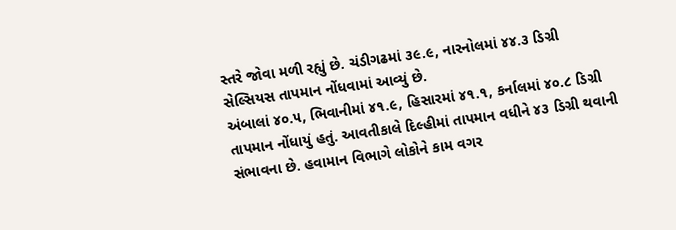સ્તરે જોવા મળી રહ્યું છે. ચંડીગઢમાં ૩૯.૯, નારનોલમાં ૪૪.૩ ડિગ્રી સેલ્સિયસ તાપમાન નોંધવામાં આવ્યું છે.
અંબાલાં ૪૦.૫, ભિવાનીમાં ૪૧.૯, હિસારમાં ૪૧.૧, કર્નાલમાં ૪૦.૮ ડિગ્રી તાપમાન નોંધાયું હતું. આવતીકાલે દિલ્હીમાં તાપમાન વધીને ૪૩ ડિગ્રી થવાની સંભાવના છે. હવામાન વિભાગે લોકોને કામ વગર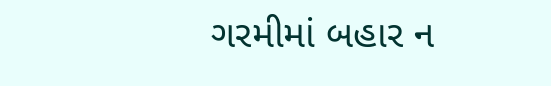ગરમીમાં બહાર ન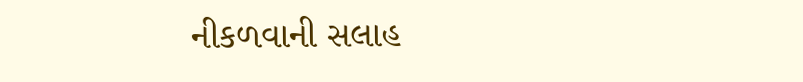નીકળવાની સલાહ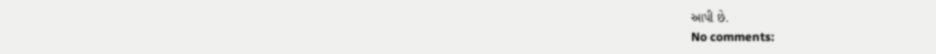આપી છે.
No comments: